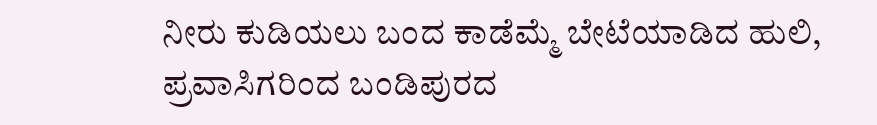ನೀರು ಕುಡಿಯಲು ಬಂದ ಕಾಡೆಮ್ಮೆ ಬೇಟೆಯಾಡಿದ ಹುಲಿ, ಪ್ರವಾಸಿಗರಿಂದ ಬಂಡಿಪುರದ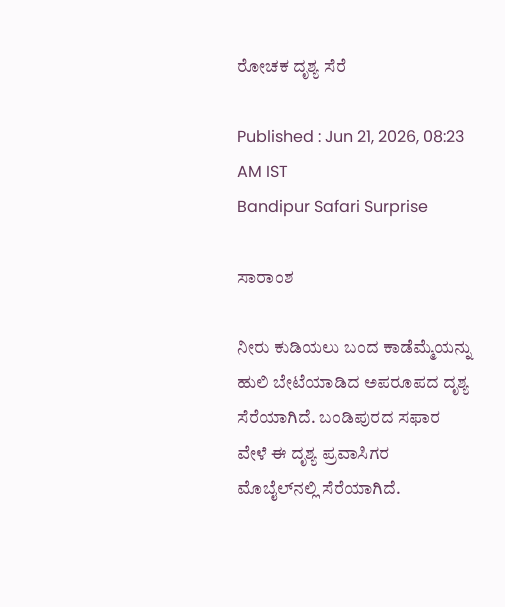ರೋಚಕ ದೃಶ್ಯ ಸೆರೆ

Published : Jun 21, 2026, 08:23 AM IST
Bandipur Safari Surprise

ಸಾರಾಂಶ

ನೀರು ಕುಡಿಯಲು ಬಂದ ಕಾಡೆಮ್ಮೆಯನ್ನು ಹುಲಿ ಬೇಟೆಯಾಡಿದ ಅಪರೂಪದ ದೃಶ್ಯ ಸೆರೆಯಾಗಿದೆ. ಬಂಡಿಪುರದ ಸಫಾರ ವೇಳೆ ಈ ದೃಶ್ಯ ಪ್ರವಾಸಿಗರ ಮೊಬೈಲ್‌ನಲ್ಲಿ ಸೆರೆಯಾಗಿದೆ.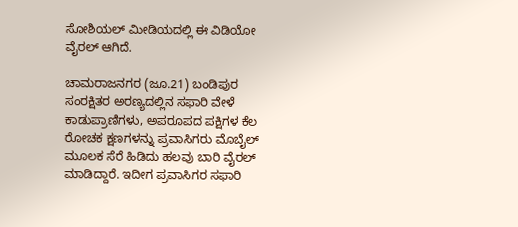ಸೋಶಿಯಲ್ ಮೀಡಿಯದಲ್ಲಿ ಈ ವಿಡಿಯೋ ವೈರಲ್ ಆಗಿದೆ.

ಚಾಮರಾಜನಗರ (ಜೂ.21) ಬಂಡಿಪುರ ಸಂರಕ್ಷಿತರ ಅರಣ್ಯದಲ್ಲಿನ ಸಫಾರಿ ವೇಳೆ ಕಾಡುಪ್ರಾಣಿಗಳು, ಅಪರೂಪದ ಪಕ್ಷಿಗಳ ಕೆಲ ರೋಚಕ ಕ್ಷಣಗಳನ್ನು ಪ್ರವಾಸಿಗರು ಮೊಬೈಲ್ ಮೂಲಕ ಸೆರೆ ಹಿಡಿದು ಹಲವು ಬಾರಿ ವೈರಲ್ ಮಾಡಿದ್ದಾರೆ. ಇದೀಗ ಪ್ರವಾಸಿಗರ ಸಫಾರಿ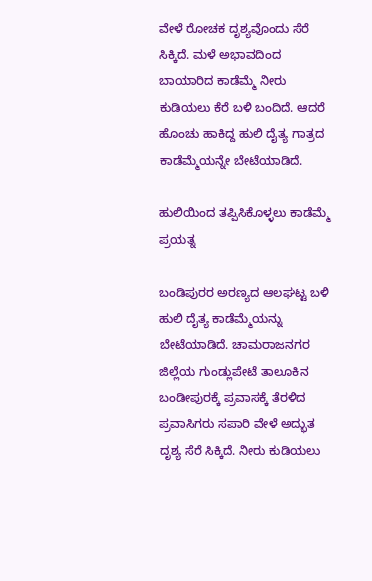ವೇಳೆ ರೋಚಕ ದೃಶ್ಯವೊಂದು ಸೆರೆ ಸಿಕ್ಕಿದೆ. ಮಳೆ ಅಭಾವದಿಂದ ಬಾಯಾರಿದ ಕಾಡೆಮ್ಮೆ ನೀರು ಕುಡಿಯಲು ಕೆರೆ ಬಳಿ ಬಂದಿದೆ. ಆದರೆ ಹೊಂಚು ಹಾಕಿದ್ದ ಹುಲಿ ದೈತ್ಯ ಗಾತ್ರದ ಕಾಡೆಮ್ಮೆಯನ್ನೇ ಬೇಟೆಯಾಡಿದೆ.

ಹುಲಿಯಿಂದ ತಪ್ಪಿಸಿಕೊಳ್ಳಲು ಕಾಡೆಮ್ಮೆ ಪ್ರಯತ್ನ

ಬಂಡಿಪುರರ ಅರಣ್ಯದ ಆಲಘಟ್ಟ ಬಳಿ ಹುಲಿ ದೈತ್ಯ ಕಾಡೆಮ್ಮೆಯನ್ನು ಬೇಟೆಯಾಡಿದೆ. ಚಾಮರಾಜನಗರ ಜಿಲ್ಲೆಯ ಗುಂಡ್ಲುಪೇಟೆ ತಾಲೂಕಿನ ಬಂಡೀಪುರಕ್ಕೆ ಪ್ರವಾಸಕ್ಕೆ ತೆರಳಿದ ಪ್ರವಾಸಿಗರು ಸಪಾರಿ ವೇಳೆ ಅದ್ಭುತ ದೃಶ್ಯ ಸೆರೆ ಸಿಕ್ಕಿದೆ. ನೀರು ಕುಡಿಯಲು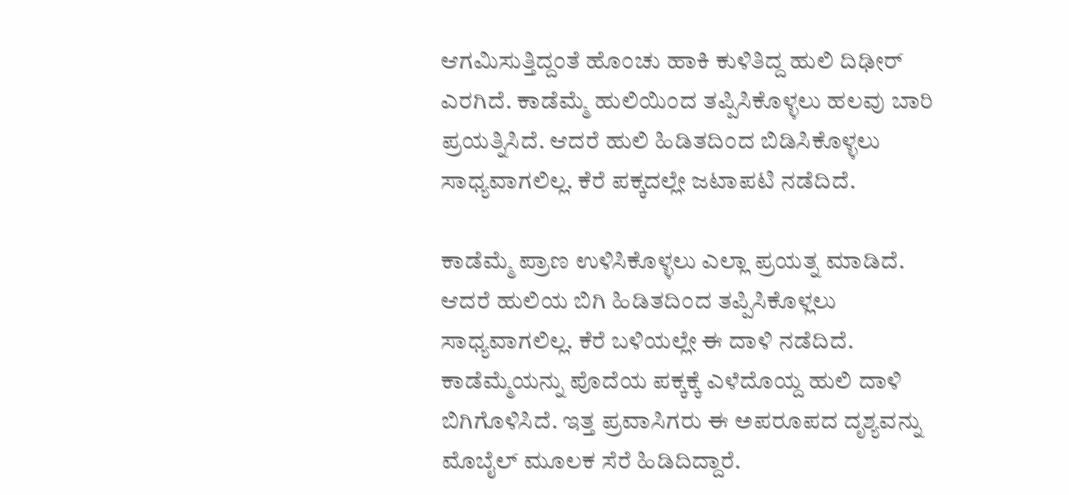ಆಗಮಿಸುತ್ತಿದ್ದಂತೆ ಹೊಂಚು ಹಾಕಿ ಕುಳಿತಿದ್ದ ಹುಲಿ ದಿಢೀರ್ ಎರಗಿದೆ. ಕಾಡೆಮ್ಮೆ ಹುಲಿಯಿಂದ ತಪ್ಪಿಸಿಕೊಳ್ಳಲು ಹಲವು ಬಾರಿ ಪ್ರಯತ್ನಿಸಿದೆ. ಆದರೆ ಹುಲಿ ಹಿಡಿತದಿಂದ ಬಿಡಿಸಿಕೊಳ್ಳಲು ಸಾಧ್ಯವಾಗಲಿಲ್ಲ. ಕೆರೆ ಪಕ್ಕದಲ್ಲೇ ಜಟಾಪಟಿ ನಡೆದಿದೆ.

ಕಾಡೆಮ್ಮೆ ಪ್ರಾಣ ಉಳಿಸಿಕೊಳ್ಳಲು ಎಲ್ಲಾ ಪ್ರಯತ್ನ ಮಾಡಿದೆ. ಆದರೆ ಹುಲಿಯ ಬಿಗಿ ಹಿಡಿತದಿಂದ ತಪ್ಪಿಸಿಕೊಳ್ಲಲು ಸಾಧ್ಯವಾಗಲಿಲ್ಲ. ಕೆರೆ ಬಳಿಯಲ್ಲೇ ಈ ದಾಳಿ ನಡೆದಿದೆ. ಕಾಡೆಮ್ಮೆಯನ್ನು ಪೊದೆಯ ಪಕ್ಕಕ್ಕೆ ಎಳೆದೊಯ್ದ ಹುಲಿ ದಾಳಿ ಬಿಗಿಗೊಳಿಸಿದೆ. ಇತ್ತ ಪ್ರವಾಸಿಗರು ಈ ಅಪರೂಪದ ದೃಶ್ಯವನ್ನು ಮೊಬೈಲ್ ಮೂಲಕ ಸೆರೆ ಹಿಡಿದಿದ್ದಾರೆ.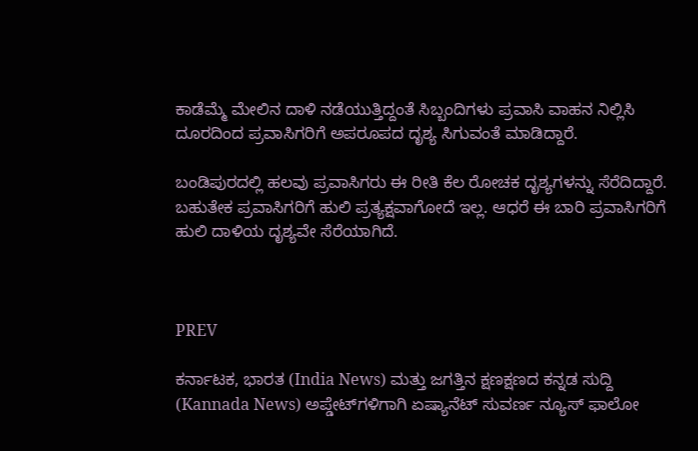ಕಾಡೆಮ್ಮೆ ಮೇಲಿನ ದಾಳಿ ನಡೆಯುತ್ತಿದ್ದಂತೆ ಸಿಬ್ಬಂದಿಗಳು ಪ್ರವಾಸಿ ವಾಹನ ನಿಲ್ಲಿಸಿ ದೂರದಿಂದ ಪ್ರವಾಸಿಗರಿಗೆ ಅಪರೂಪದ ದೃಶ್ಯ ಸಿಗುವಂತೆ ಮಾಡಿದ್ದಾರೆ.

ಬಂಡಿಪುರದಲ್ಲಿ ಹಲವು ಪ್ರವಾಸಿಗರು ಈ ರೀತಿ ಕೆಲ ರೋಚಕ ದೃಶ್ಯಗಳನ್ನು ಸೆರೆದಿದ್ದಾರೆ. ಬಹುತೇಕ ಪ್ರವಾಸಿಗರಿಗೆ ಹುಲಿ ಪ್ರತ್ಯಕ್ಷವಾಗೋದೆ ಇಲ್ಲ. ಆಧರೆ ಈ ಬಾರಿ ಪ್ರವಾಸಿಗರಿಗೆ ಹುಲಿ ದಾಳಿಯ ದೃಶ್ಯವೇ ಸೆರೆಯಾಗಿದೆ.



PREV

ಕರ್ನಾಟಕ, ಭಾರತ (India News) ಮತ್ತು ಜಗತ್ತಿನ ಕ್ಷಣಕ್ಷಣದ ಕನ್ನಡ ಸುದ್ದಿ (Kannada News) ಅಪ್ಡೇಟ್‌ಗಳಿಗಾಗಿ ಏಷ್ಯಾನೆಟ್ ಸುವರ್ಣ ನ್ಯೂಸ್‌ ಫಾಲೋ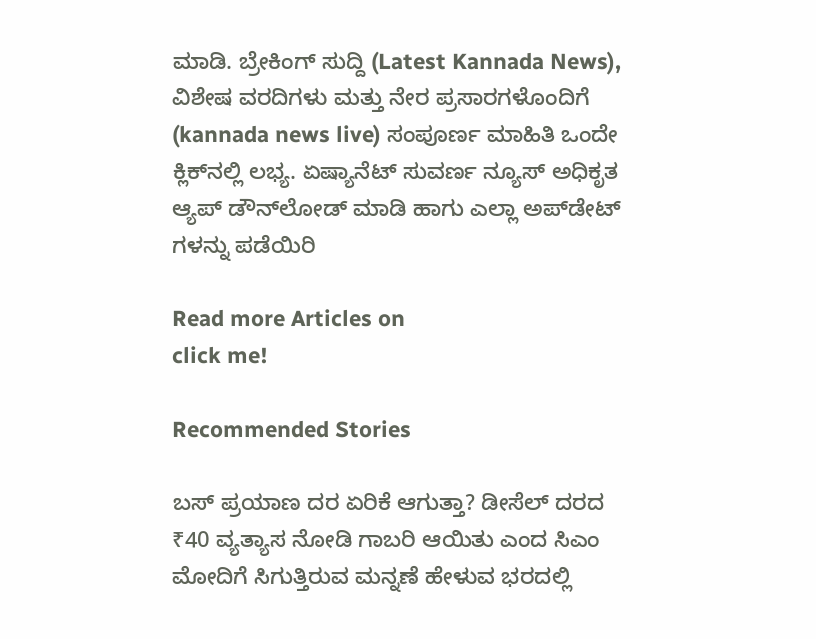ಮಾಡಿ. ಬ್ರೇಕಿಂಗ್ ಸುದ್ದಿ (Latest Kannada News), ವಿಶೇಷ ವರದಿಗಳು ಮತ್ತು ನೇರ ಪ್ರಸಾರಗಳೊಂದಿಗೆ (kannada news live) ಸಂಪೂರ್ಣ ಮಾಹಿತಿ ಒಂದೇ ಕ್ಲಿಕ್‌ನಲ್ಲಿ ಲಭ್ಯ. ಏಷ್ಯಾನೆಟ್ ಸುವರ್ಣ ನ್ಯೂಸ್ ಅಧಿಕೃತ ಆ್ಯಪ್ ಡೌನ್‌ಲೋಡ್ ಮಾಡಿ ಹಾಗು ಎಲ್ಲಾ ಅಪ್‌ಡೇಟ್ ಗಳನ್ನು ಪಡೆಯಿರಿ

Read more Articles on
click me!

Recommended Stories

ಬಸ್‌ ಪ್ರಯಾಣ ದರ ಏರಿಕೆ ಆಗುತ್ತಾ? ಡೀಸೆಲ್‌ ದರದ ₹40 ವ್ಯತ್ಯಾಸ ನೋಡಿ ಗಾಬರಿ ಆಯಿತು ಎಂದ ಸಿಎಂ
ಮೋದಿಗೆ ಸಿಗುತ್ತಿರುವ ಮನ್ನಣೆ ಹೇಳುವ ಭರದಲ್ಲಿ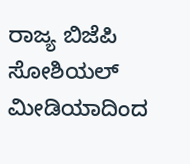ರಾಜ್ಯ ಬಿಜೆಪಿ ಸೋಶಿಯಲ್ ಮೀಡಿಯಾದಿಂದ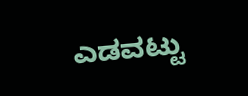ಎಡವಟ್ಟು